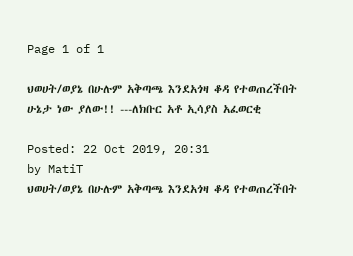Page 1 of 1

ህወሀት/ወያኔ በሁሉም አቅጣጫ እንደአጎዛ ቆዳ የተወጠረችበት ሁኔታ ነው ያለው!! ---ለክቡር አቶ ኢሳያስ አፈወርቂ

Posted: 22 Oct 2019, 20:31
by MatiT
ህወሀት/ወያኔ በሁሉም አቅጣጫ እንደአጎዛ ቆዳ የተወጠረችበት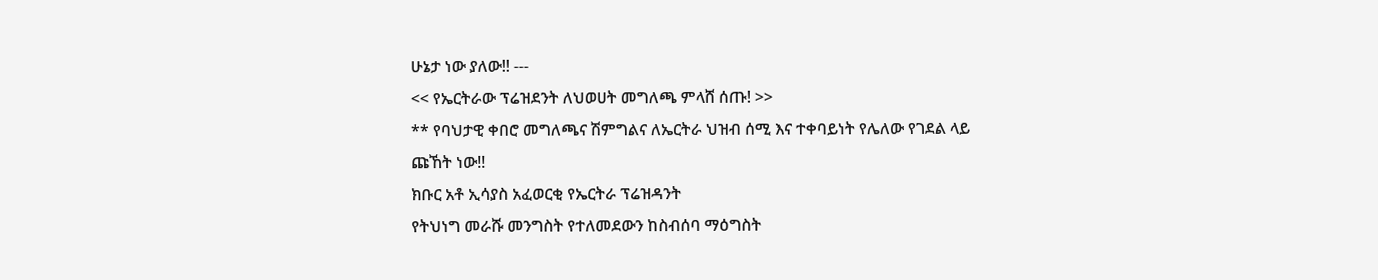ሁኔታ ነው ያለው!! ---
<< የኤርትራው ፕሬዝደንት ለህወሀት መግለጫ ምላሸ ሰጡ! >>
** የባህታዊ ቀበሮ መግለጫና ሽምግልና ለኤርትራ ህዝብ ሰሚ እና ተቀባይነት የሌለው የገደል ላይ ጩኸት ነው!!
ክቡር አቶ ኢሳያስ አፈወርቂ የኤርትራ ፕሬዝዳንት
የትህነግ መራሹ መንግስት የተለመደውን ከስብሰባ ማዕግስት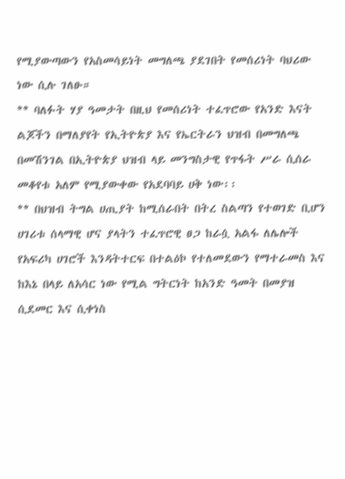የሚያውጣውን የአስመሳይነት መግለጫ ያደገበት የመሰሪነት ባህሪው ነው ሲሉ ገለፁ።
** ባለፉት ሃያ ዓመታት በዚህ የመሰሪነት ተፈጥሮው የአንድ እናት ልጆችን በማለያየት የኢትዮጵያ እና የኤርትራን ህዝብ በመግለጫ በመሽንገል በኢትዮጵያ ህዝብ ላይ መንግስታዊ የጥፋት ሥራ ሲሰራ መቆየቱ አለም የሚያውቀው የአደባባይ ሀቅ ነው፡፡
** በህዝብ ትግል ሀጢያት ከሚሰራበት በትረ ስልጣን የተወገድ ቢሆን ሀገሪቱ ሰላማዊ ሆና ያላትን ተፈጥሮዊ ፀጋ ከራሷ አልፋ ለሌሎች የአፍሪካ ሀገሮች እንዳትተርፍ በተልዕኮ የተለመደውን የማተራመስ እና ከእኔ በላይ ለአሳር ነው የሚል ግትርነት ከአንድ ዓመት በመያዝ ሲደመር እና ሲቀነስ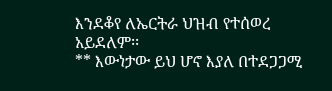እንደቆየ ለኤርትራ ህዝብ የተሰወረ አይደለም፡፡
** እውነታው ይህ ሆኖ እያለ በተደጋጋሚ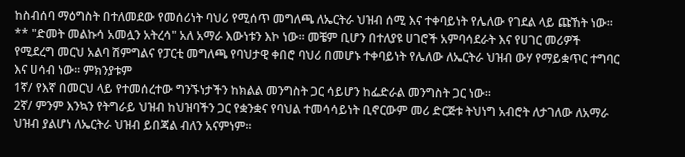ከስብሰባ ማዕግስት በተለመደው የመሰሪነት ባህሪ የሚሰጥ መግለጫ ለኤርትራ ህዝብ ሰሚ እና ተቀባይነት የሌለው የገደል ላይ ጩኸት ነው፡፡
** "ድመት መልኩሳ አመሏን አትረሳ" አለ አማራ እውነቱን እኮ ነው፡፡ መቼም ቢሆን በተለያዩ ሀገሮች አምባሳደራት እና የሀገር መሪዎች የሚደረግ መርህ አልባ ሽምግልና የፓርቲ መግለጫ የባህታዊ ቀበሮ ባህሪ በመሆኑ ተቀባይነት የሌለው ለኤርትራ ህዝብ ውሃ የማይቋጥር ተግባር እና ሀሳብ ነው፡፡ ምክንያቱም
1ኛ/ የእኛ በመርህ ላይ የተመሰረተው ግንኙነታችን ከክልል መንግስት ጋር ሳይሆን ከፌድራል መንግስት ጋር ነው፡፡
2ኛ/ ምንም እንኳን የትግራይ ህዝብ ከህዝባችን ጋር የቋንቋና የባህል ተመሳሳይነት ቢኖርውም መሪ ድርጅቱ ትህነግ አብሮት ለታገለው ለአማራ ህዝብ ያልሆነ ለኤርትራ ህዝብ ይበጃል ብለን አናምነም፡፡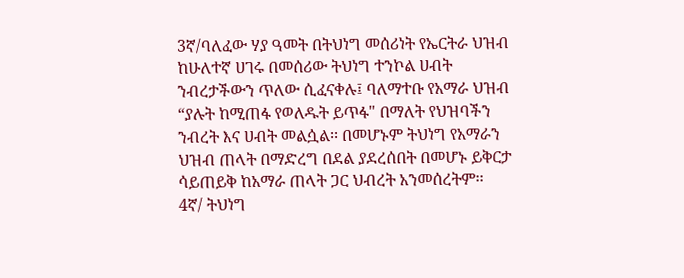3ኛ/ባለፈው ሃያ ዓመት በትህነግ መሰሪነት የኤርትራ ህዝብ ከሁለተኛ ሀገሩ በመሰሪው ትህነግ ተንኮል ሀብት ንብረታችውን ጥለው ሲፈናቀሉ፤ ባለማተቡ የአማራ ህዝብ “ያሉት ከሚጠፋ የወለዱት ይጥፋ" በማለት የህዝባችን ንብረት እና ሀብት መልሷል፡፡ በመሆኑም ትህነግ የአማራን ህዝብ ጠላት በማድረግ በደል ያደረሰበት በመሆኑ ይቅርታ ሳይጠይቅ ከአማራ ጠላት ጋር ህብረት አንመሰረትም፡፡
4ኛ/ ትህነግ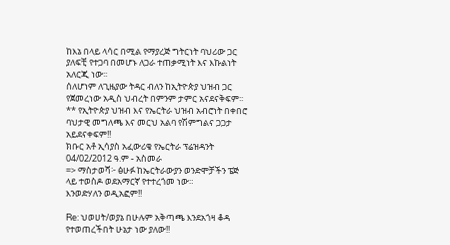ከእኔ በላይ ላሳር በሚል የማያረጅ ግትርነት ባህሪው ጋር ያለፍቺ የተጋባ በመሆኑ ለጋራ ተጠቃሚነት እና እኩልነት አለርጂ ነው፡፡
ሰለሆነም ለጊዜያው ትዳር ብለን ከኢትዮጵያ ህዝብ ጋር የጀመረነው አዲስ ህብረት በምንም ታምር አናደናቅፍም፡፡
** የኢትዮጵያ ህዝብ እና የኤርትራ ህዝብ አብሮነት በቀበሮ ባህታዊ መግለጫ እና መርህ አልባ የሽምግልና ጋጋታ አይደናቀፍም!!
ክቡር አቶ ኢሳያስ አፈውሪቄ የኤርትራ ፕሬዝዳንት
04/02/2012 ዓ.ም - አስመራ
=> ማስታወሻ፦ ፅሁፉ ከኤርትራውያን ወንድሞቻችን ፔጅ ላይ ተወስዶ ወደአማርኛ የተተረጎመ ነው።
እንወድሃለን ወዲአፎም!!

Re: ህወሀት/ወያኔ በሁሉም አቅጣጫ እንደአጎዛ ቆዳ የተወጠረችበት ሁኔታ ነው ያለው!!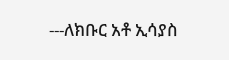---ለክቡር አቶ ኢሳያስ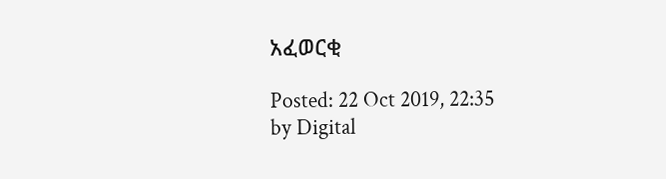አፈወርቂ

Posted: 22 Oct 2019, 22:35
by Digital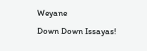Weyane
Down Down Issayas!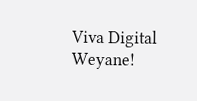Viva Digital Weyane!